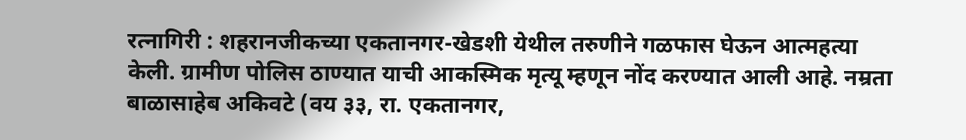रत्नागिरी : शहरानजीकच्या एकतानगर-खेडशी येथील तरुणीने गळफास घेऊन आत्महत्या केली. ग्रामीण पोलिस ठाण्यात याची आकस्मिक मृत्यू म्हणून नोंद करण्यात आली आहे. नम्रता बाळासाहेब अकिवटे (वय ३३, रा. एकतानगर,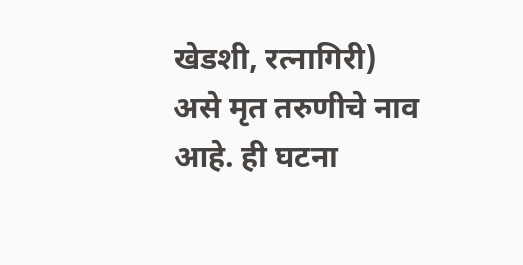खेडशी, रत्नागिरी) असे मृत तरुणीचे नाव आहे. ही घटना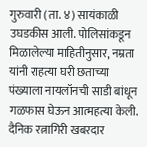गुरुवारी (ता. ४) सायंकाळी उघडकीस आली. पोलिसांकडून मिळालेल्या माहितीनुसार, नम्रता यांनी राहत्या घरी छताच्या पंख्याला नायलॉनची साडी बांधून गळफास घेऊन आत्महत्या केली.
दैनिक रत्नागिरी खबरदार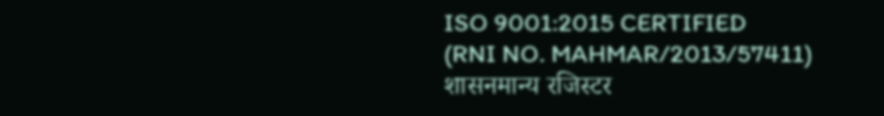ISO 9001:2015 CERTIFIED
(RNI NO. MAHMAR/2013/57411)
शासनमान्य रजिस्टर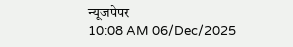न्यूजपेपर
10:08 AM 06/Dec/2025